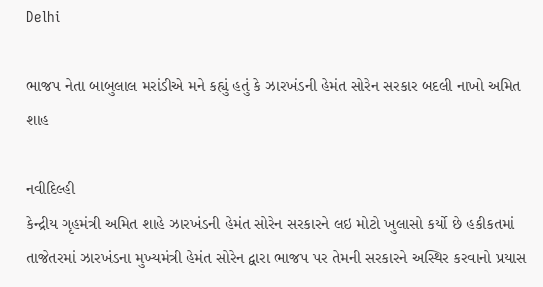Delhi

ભાજપ નેતા બાબુલાલ મરાંડીએ મને કહ્યું હતું કે ઝારખંડની હેમંત સોરેન સરકાર બદલી નાખો અમિત શાહ

નવીદિલ્હી
કેન્દ્રીય ગૃહમંત્રી અમિત શાહે ઝારખંડની હેમંત સોરેન સરકારને લઇ મોટો ખુલાસો કર્યો છે હકીકતમાં તાજેતરમાં ઝારખંડના મુખ્યમંત્રી હેમંત સોરેન દ્વારા ભાજપ પર તેમની સરકારને અસ્થિર કરવાનો પ્રયાસ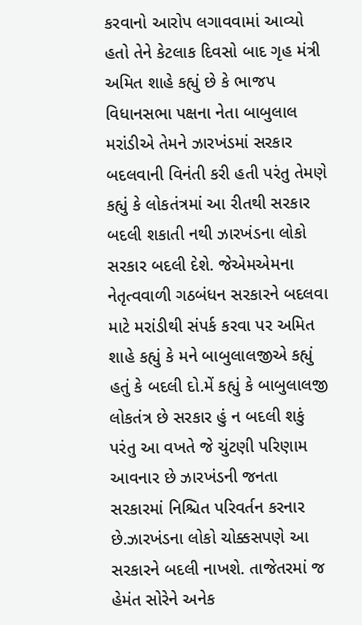કરવાનો આરોપ લગાવવામાં આવ્યો હતો તેને કેટલાક દિવસો બાદ ગૃહ મંત્રી અમિત શાહે કહ્યું છે કે ભાજપ વિધાનસભા પક્ષના નેતા બાબુલાલ મરાંડીએ તેમને ઝારખંડમાં સરકાર બદલવાની વિનંતી કરી હતી પરંતુ તેમણે કહ્યું કે લોકતંત્રમાં આ રીતથી સરકાર બદલી શકાતી નથી ઝારખંડના લોકો સરકાર બદલી દેશે. જેએમએમના નેતૃત્વવાળી ગઠબંધન સરકારને બદલવા માટે મરાંડીથી સંપર્ક કરવા પર અમિત શાહે કહ્યું કે મને બાબુલાલજીએ કહ્યું હતું કે બદલી દો.મેં કહ્યું કે બાબુલાલજી લોકતંત્ર છે સરકાર હું ન બદલી શકું પરંતુ આ વખતે જે ચુંટણી પરિણામ આવનાર છે ઝારખંડની જનતા સરકારમાં નિશ્ચિત પરિવર્તન કરનાર છે.ઝારખંડના લોકો ચોક્કસપણે આ સરકારને બદલી નાખશે. તાજેતરમાં જ હેમંત સોરેને અનેક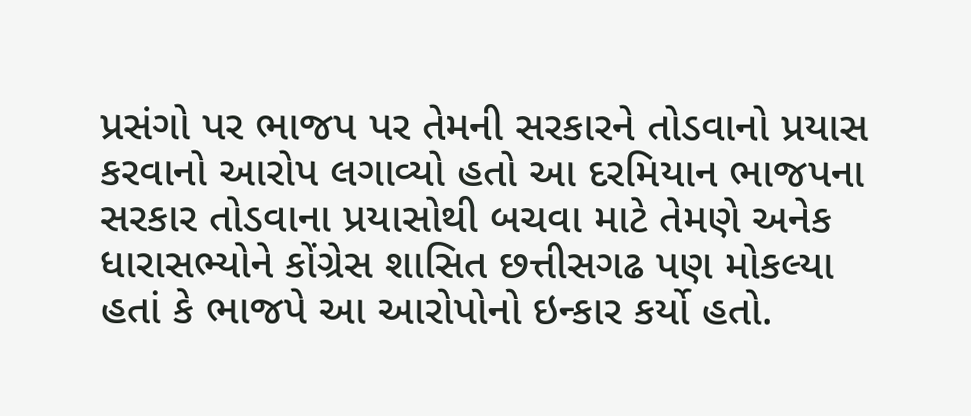પ્રસંગો પર ભાજપ પર તેમની સરકારને તોડવાનો પ્રયાસ કરવાનો આરોપ લગાવ્યો હતો આ દરમિયાન ભાજપના સરકાર તોડવાના પ્રયાસોથી બચવા માટે તેમણે અનેક ધારાસભ્યોને કોંગ્રેસ શાસિત છત્તીસગઢ પણ મોકલ્યા હતાં કે ભાજપે આ આરોપોનો ઇન્કાર કર્યો હતો.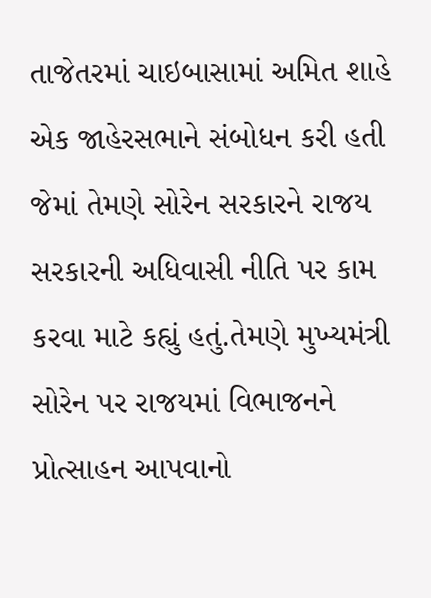તાજેતરમાં ચાઇબાસામાં અમિત શાહે એક જાહેરસભાને સંબોધન કરી હતી જેમાં તેમણે સોરેન સરકારને રાજય સરકારની અધિવાસી નીતિ પર કામ કરવા માટે કહ્યું હતું.તેમણે મુખ્યમંત્રી સોરેન પર રાજયમાં વિભાજનને પ્રોત્સાહન આપવાનો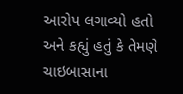આરોપ લગાવ્યો હતો અને કહ્યું હતું કે તેમણે ચાઇબાસાના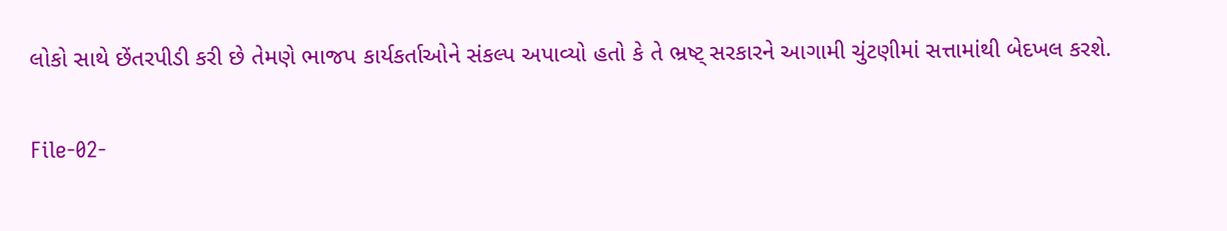લોકો સાથે છેંતરપીડી કરી છે તેમણે ભાજપ કાર્યકર્તાઓને સંકલ્પ અપાવ્યો હતો કે તે ભ્રષ્ટ્‌ સરકારને આગામી ચુંટણીમાં સત્તામાંથી બેદખલ કરશે.

File-02-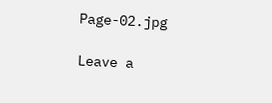Page-02.jpg

Leave a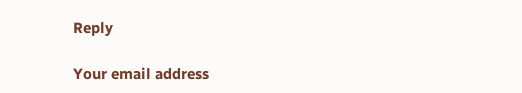Reply

Your email address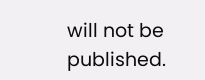will not be published.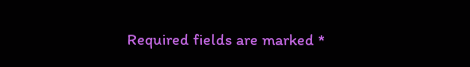Required fields are marked *